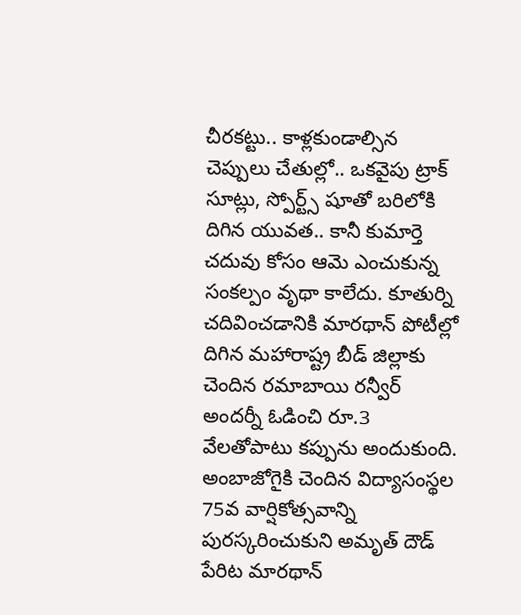చీరకట్టు.. కాళ్లకుండాల్సిన చెప్పులు చేతుల్లో.. ఒకవైపు ట్రాక్ సూట్లు, స్పోర్ట్స్ షూతో బరిలోకి దిగిన యువత.. కానీ కుమార్తె చదువు కోసం ఆమె ఎంచుకున్న సంకల్పం వృథా కాలేదు. కూతుర్ని చదివించడానికి మారథాన్ పోటీల్లో దిగిన మహారాష్ట్ర బీడ్ జిల్లాకు చెందిన రమాబాయి రన్వీర్ అందర్నీ ఓడించి రూ.3 వేలతోపాటు కప్పును అందుకుంది.
అంబాజోగైకి చెందిన విద్యాసంస్థల 75వ వార్షికోత్సవాన్ని పురస్కరించుకుని అమృత్ దౌడ్ పేరిట మారథాన్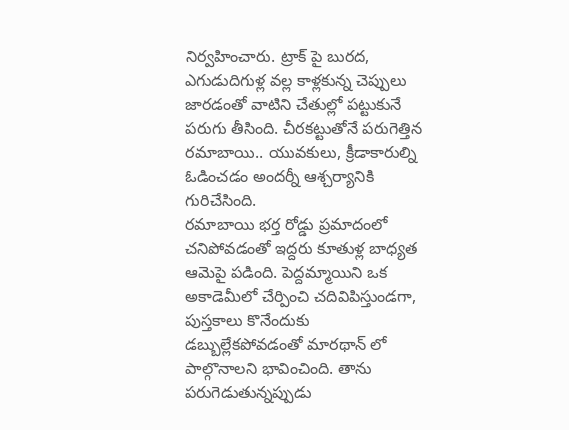నిర్వహించారు. ట్రాక్ పై బురద, ఎగుడుదిగుళ్ల వల్ల కాళ్లకున్న చెప్పులు జారడంతో వాటిని చేతుల్లో పట్టుకునే పరుగు తీసింది. చీరకట్టుతోనే పరుగెత్తిన రమాబాయి.. యువకులు, క్రీడాకారుల్ని ఓడించడం అందర్నీ ఆశ్చర్యానికి గురిచేసింది.
రమాబాయి భర్త రోడ్డు ప్రమాదంలో చనిపోవడంతో ఇద్దరు కూతుళ్ల బాధ్యత ఆమెపై పడింది. పెద్దమ్మాయిని ఒక అకాడెమీలో చేర్పించి చదివిపిస్తుండగా, పుస్తకాలు కొనేందుకు డబ్బుల్లేకపోవడంతో మారథాన్ లో పాల్గొనాలని భావించింది. తాను పరుగెడుతున్నప్పుడు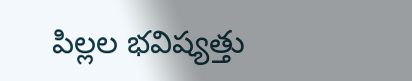పిల్లల భవిష్యత్తు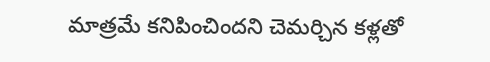మాత్రమే కనిపించిందని చెమర్చిన కళ్లతో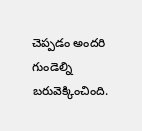చెప్పడం అందరి గుండెల్ని బరువెక్కించింది.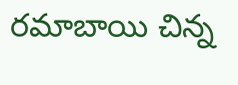రమాబాయి చిన్న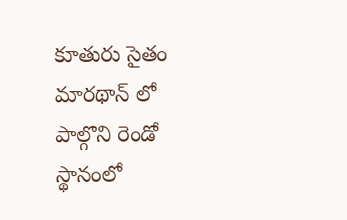కూతురు సైతం మారథాన్ లో పాల్గొని రెండో స్థానంలో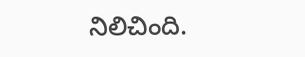నిలిచింది.